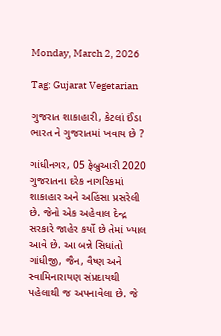Monday, March 2, 2026

Tag: Gujarat Vegetarian

ગુજરાત શાકાહારી, કેટલાં ઈંડા ભારત ને ગુજરાતમાં ખવાય છે ?

ગાંધીનગર, 05 ફેબ્રુઆરી 2020 ગુજરાતના દરેક નાગરિકમાં શાકાહાર અને અહિંસા પ્રસરેલી છે. જેનો એક અહેવાલ દેન્દ્ર સરકારે જાહેર કર્યો છે તેમાં ખ્યાલ આવે છે. આ બન્ને સિધાંતો ગાંધીજી, જૈન, વૈષ્ણ અને સ્વામિનારાયણ સંપ્રદાયથી પહેલાથી જ અપનાવેલા છે. જે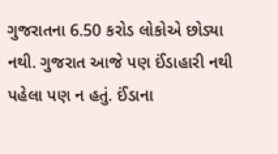ગુજરાતના 6.50 કરોડ લોકોએ છોડ્યા નથી. ગુજરાત આજે પણ ઈંડાહારી નથી પહેલા પણ ન હતું. ઈંડાના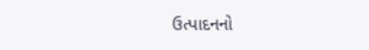ઉત્પાદનનો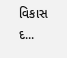વિકાસ દ...